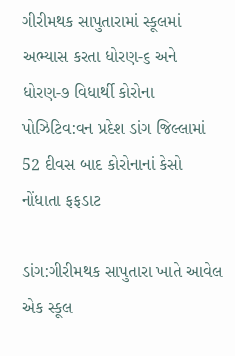ગીરીમથક સાપુતારામાં સ્કૂલમાં અભ્યાસ કરતા ધોરણ-૬ અને ધોરણ-૭ વિધાર્થી કોરોના પોઝિટિવ:વન પ્રદેશ ડાંગ જિલ્લામાં 52 દીવસ બાદ કોરોનાનાં કેસો નોંધાતા ફફડાટ

ડાંગ:ગીરીમથક સાપુતારા ખાતે આવેલ એક સ્કૂલ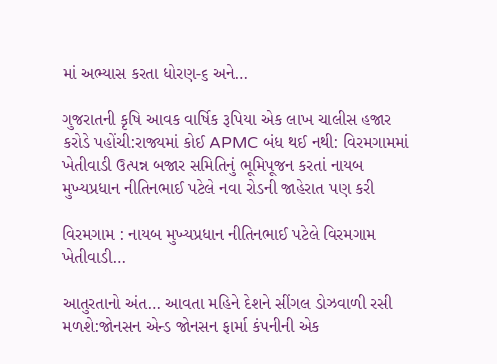માં અભ્યાસ કરતા ધોરણ-૬ અને…

ગુજરાતની કૃષિ આવક વાર્ષિક રૂપિયા એક લાખ ચાલીસ હજાર કરોડે પહોંચી:રાજ્યમાં કોઈ APMC બંધ થઈ નથી: વિરમગામમાં ખેતીવાડી ઉત્પન્ન બજાર સમિતિનું ભૂમિપૂજન કરતાં નાયબ મુખ્યપ્રધાન નીતિનભાઈ પટેલે નવા રોડની જાહેરાત પણ કરી

વિરમગામ : નાયબ મુખ્યપ્રધાન નીતિનભાઈ પટેલે વિરમગામ ખેતીવાડી…

આતુરતાનો અંત… આવતા મહિને દેશને સીંગલ ડોઝવાળી રસી મળશે:જોનસન એન્ડ જોનસન ફાર્મા કંપનીની એક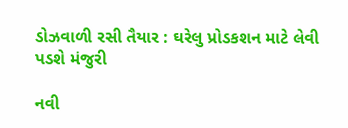ડોઝવાળી રસી તૈયાર : ઘરેલુ પ્રોડકશન માટે લેવી પડશે મંજુરી

નવી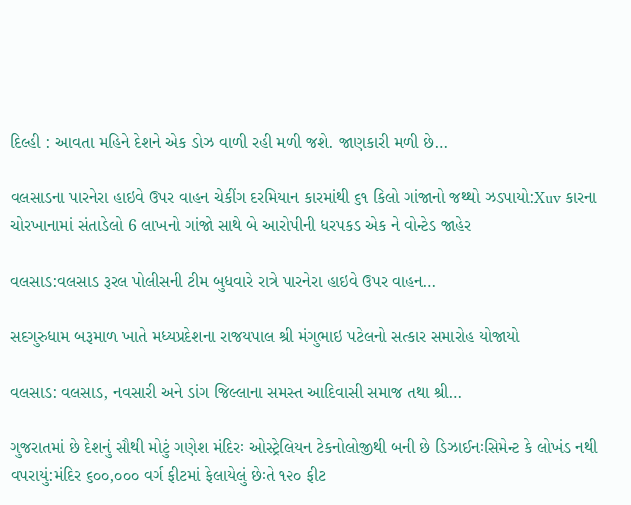દિલ્હી : આવતા મહિને દેશને એક ડોઝ વાળી રહી મળી જશે. જાણકારી મળી છે…

વલસાડના પારનેરા હાઇવે ઉપર વાહન ચેકીંગ દરમિયાન કારમાંથી ૬૧ કિલો ગાંજાનો જથ્થો ઝડપાયો:Xuv કારના ચોરખાનામાં સંતાડેલો 6 લાખનો ગાંજો સાથે બે આરોપીની ધરપકડ એક ને વોન્ટેડ જાહેર

વલસાડ:વલસાડ રૂરલ પોલીસની ટીમ બુધવારે રાત્રે પારનેરા હાઇવે ઉપર વાહન…

સદગુરુધામ બરૂમાળ ખાતે મધ્‍યપ્રદેશના રાજયપાલ શ્રી મંગુભાઇ પટેલનો સત્‍કાર સમારોહ યોજાયો

વલસાડ: વલસાડ, નવસારી અને ડાંગ જિલ્લાના સમસ્‍ત આદિવાસી સમાજ તથા શ્રી…

ગુજરાતમાં છે દેશનું સૌથી મોટું ગણેશ મંદિરઃ ઓસ્ટ્રેલિયન ટેકનોલોજીથી બની છે ડિઝાઈનઃસિમેન્ટ કે લોખંડ નથી વપરાયું:મંદિર ૬૦૦,૦૦૦ વર્ગ ફીટમાં ફેલાયેલું છેઃતે ૧૨૦ ફીટ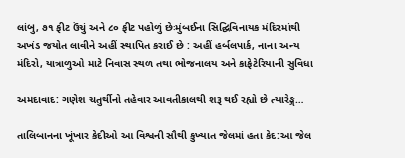લાંબુ, ૭૧ ફીટ ઉંચું અને ૮૦ ફીટ પહોળું છેઃમુંબઈના સિદ્ઘિવિનાયક મંદિરમાંથી અખંડ જયોત લાવીને અહીં સ્થાપિત કરાઈ છે : અહીં હર્બલપાર્ક, નાના અન્ય મંદિરો, યાત્રાળુઓ માટે નિવાસ સ્થળ તથા ભોજનાલય અને કાફેટેરિયાની સુવિધા

અમદાવાદ: ગણેશ ચતુર્થીનો તહેવાર આવતીકાલથી શરૂ થઈ રહ્યો છે ત્યારેઙ્ગ…

તાલિબાનના ખૂંખાર કેદીઓ આ વિશ્વની સૌથી કુખ્યાત જેલમાં હતા કેદ:આ જેલ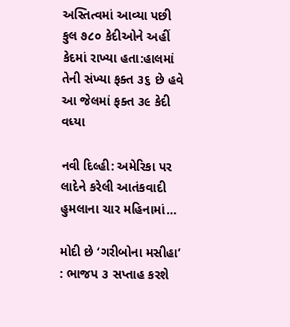અસ્તિત્વમાં આવ્યા પછી કુલ ૭૮૦ કેદીઓને અહીં કેદમાં રાખ્યા હતા:હાલમાં તેની સંખ્યા ફક્ત ૩૬ છે હવે આ જેલમાં ફક્ત ૩૯ કેદી વધ્યા

નવી દિલ્હી: અમેરિકા પર લાદેને કરેલી આતંકવાદી હુમલાના ચાર મહિનામાં…

મોદી છે ‘ગરીબોના મસીહા’ : ભાજપ ૩ સપ્તાહ કરશે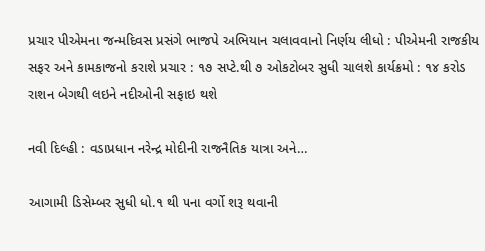પ્રચાર પીએમના જન્મદિવસ પ્રસંગે ભાજપે અભિયાન ચલાવવાનો નિર્ણય લીધો : પીએમની રાજકીય સફર અને કામકાજનો કરાશે પ્રચાર : ૧૭ સપ્ટે.થી ૭ ઓકટોબર સુધી ચાલશે કાર્યક્રમો : ૧૪ કરોડ રાશન બેગથી લઇને નદીઓની સફાઇ થશે

નવી દિલ્હી : વડાપ્રધાન નરેન્દ્ર મોદીની રાજનૈતિક યાત્રા અને…

આગામી ડિસેમ્બર સુધી ધો.૧ થી ૫ના વર્ગો શરૂ થવાની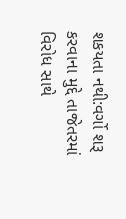શકયતા નથી:વર્ગો શરૂ કરવાના મુદ્દે તાજેતરમાં વિરોધ સાથે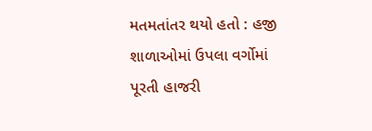મતમતાંતર થયો હતો : હજી શાળાઓમાં ઉપલા વર્ગોમાં પૂરતી હાજરી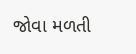જોવા મળતી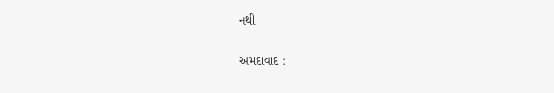નથી

અમદાવાદ :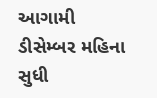આગામી ડીસેમ્બર મહિના સુધી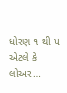ધોરણ ૧ થી પ એટલે કે લોઅર…